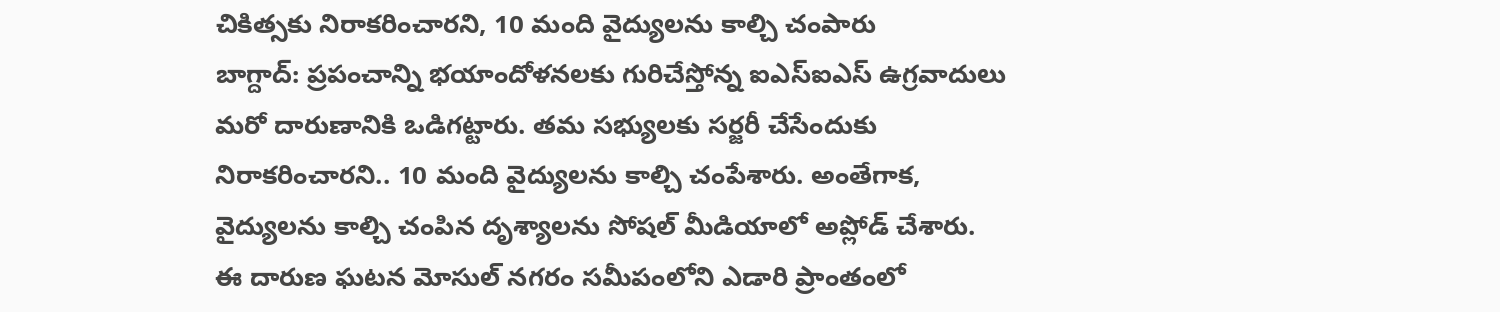చికిత్సకు నిరాకరించారని, 10 మంది వైద్యులను కాల్చి చంపారు
బాగ్దాద్: ప్రపంచాన్ని భయాందోళనలకు గురిచేస్తోన్న ఐఎస్ఐఎస్ ఉగ్రవాదులు మరో దారుణానికి ఒడిగట్టారు. తమ సభ్యులకు సర్జరీ చేసేందుకు నిరాకరించారని.. 10 మంది వైద్యులను కాల్చి చంపేశారు. అంతేగాక, వైద్యులను కాల్చి చంపిన దృశ్యాలను సోషల్ మీడియాలో అప్లోడ్ చేశారు.
ఈ దారుణ ఘటన మోసుల్ నగరం సమీపంలోని ఎడారి ప్రాంతంలో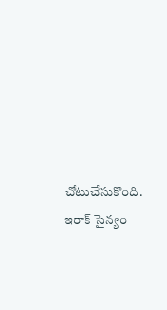చోటుచేసుకొంది. ఇరాక్ సైన్యం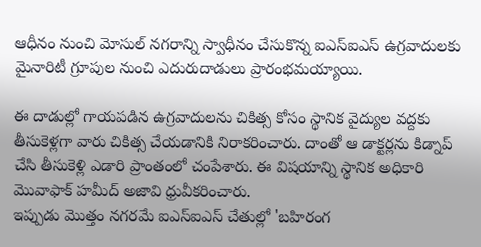ఆధీనం నుంచి మోసుల్ నగరాన్ని స్వాధీనం చేసుకొన్న ఐఎస్ఐఎస్ ఉగ్రవాదులకు మైనారిటీ గ్రూపుల నుంచి ఎదురుదాడులు ప్రారంభమయ్యాయి.

ఈ దాడుల్లో గాయపడిన ఉగ్రవాదులను చికిత్స కోసం స్థానిక వైద్యుల వద్దకు తీసుకెళ్లగా వారు చికిత్స చేయడానికి నిరాకరించారు. దాంతో ఆ డాక్టర్లను కిడ్నాప్ చేసి తీసుకెళ్లి ఎడారి ప్రాంతంలో చంపేశారు. ఈ విషయాన్ని స్థానిక అధికారి మొవాఫాక్ హమీద్ అజావి ధ్రువీకరించారు.
ఇప్పుడు మొత్తం నగరమే ఐఎస్ఐఎస్ చేతుల్లో 'బహిరంగ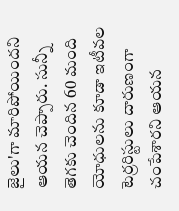జైలు'గా మారిపోయిందని ఆయన చెప్పారు. సున్నీ తెగకు చెందిన 60 మంది యోధులను కూడా ఇటీవల టెర్రరిస్టులు దారుణంగా చంపేశారని ఆయన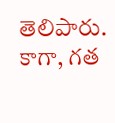తెలిపారు. కాగా, గత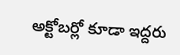అక్టోబర్లో కూడా ఇద్దరు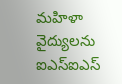మహిళా వైద్యులను ఐఎస్ఐఎస్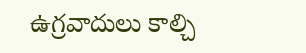ఉగ్రవాదులు కాల్చి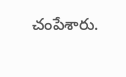చంపేశారు.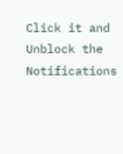Click it and Unblock the Notifications